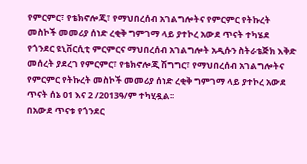የምርምር፣ የቴክኖሎጂ፣ የማህበረሰብ አገልግሎትና የምርምር የትኩረት መስኮች መመሪያ ሰነድ ረቂቅ ግምገማ ላይ ያተኮረ አውደ ጥናት ተካሄደ
የጎንደር ዩኒቨርሲቲ ምርምርና ማህበረሰብ አገልግሎት አዲሱን ስትራቴጅክ እቅድ መሰረት ያደረገ የምርምር፣ የቴክኖሎጂ ሽግግር፣ የማህበረሰብ አገልግሎትና የምርምር የትኩረት መስኮች መመሪያ ሰነድ ረቂቅ ግምገማ ላይ ያተኮረ አውደ ጥናት ሰኔ 01 እና 2 /2013ዓ/ም ተካሂዷል፡፡
በአውደ ጥናቱ የጎንደር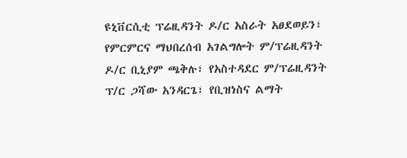ዩኒቨርሲቲ ፕሬዚዳንት ዶ/ር አስራት አፀደወይን፣ የምርምርና ማህበረሰብ አገልግሎት ም/ፕሬዚዳንት ዶ/ር ቢኒያም ጫቅሉ፣ የአስተዳደር ም/ፕሬዚዳንት ፕ/ር ጋሻው አንዳርጌ፣ የቢዝነስና ልማት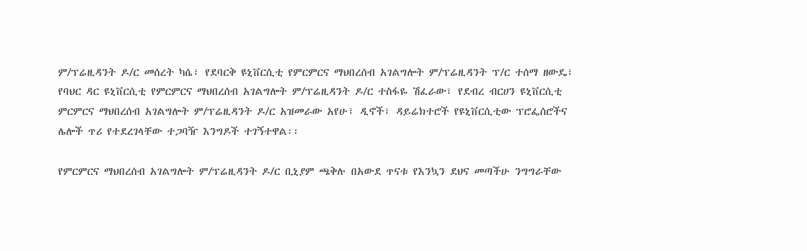ም/ፕሬዚዳንት ዶ/ር መሰረት ካሴ፣ የደባርቅ ዩኒቨርሲቲ የምርምርና ማህበረሰብ አገልግሎት ም/ፕሬዚዳንት ፕ/ር ተሰማ ዘውዴ፣ የባህር ዳር ዩኒቨርሲቲ የምርምርና ማህበረሰብ አገልግሎት ም/ፕሬዚዳንት ዶ/ር ተስፋዬ ሽፈራው፣ የደብረ ብርሀን ዩኒቨርሲቲ ምርምርና ማህበረሰብ አገልግሎት ም/ፕሬዚዳንት ዶ/ር አዝመራው አየሁ፣ ዲኖች፣ ዳይሬክተሮች የዩኒቨርሲቲው ፕሮፌሰሮችና ሌሎች ጥሪ የተደረገላቸው ተጋባዥ እንግዶች ተገኝተዋል፡፡

የምርምርና ማህበረሰብ አገልግሎት ም/ፕሬዚዳንት ዶ/ር ቢኒያም ጫቅሉ በአውደ ጥናቱ የእንኳን ደህና መጣችሁ ንግግራቸው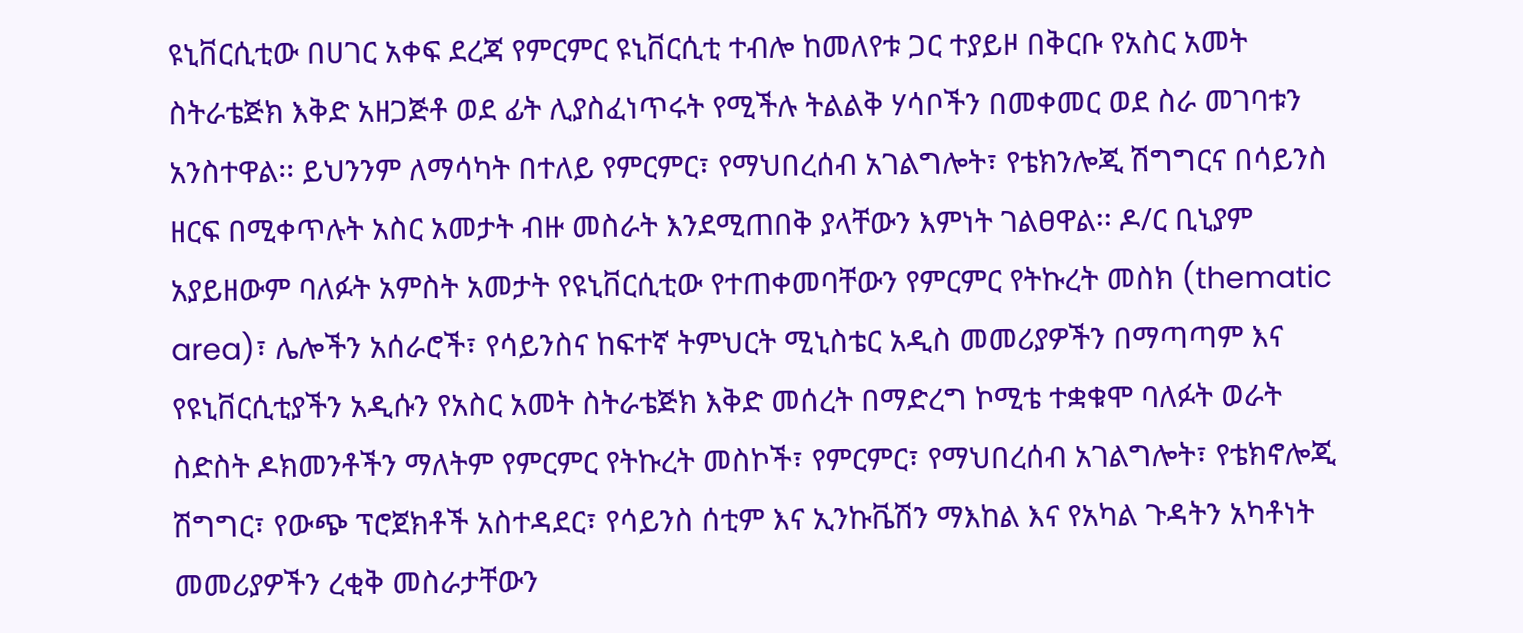ዩኒቨርሲቲው በሀገር አቀፍ ደረጃ የምርምር ዩኒቨርሲቲ ተብሎ ከመለየቱ ጋር ተያይዞ በቅርቡ የአስር አመት ስትራቴጅክ እቅድ አዘጋጅቶ ወደ ፊት ሊያስፈነጥሩት የሚችሉ ትልልቅ ሃሳቦችን በመቀመር ወደ ስራ መገባቱን አንስተዋል፡፡ ይህንንም ለማሳካት በተለይ የምርምር፣ የማህበረሰብ አገልግሎት፣ የቴክንሎጂ ሽግግርና በሳይንስ ዘርፍ በሚቀጥሉት አስር አመታት ብዙ መስራት እንደሚጠበቅ ያላቸውን እምነት ገልፀዋል፡፡ ዶ/ር ቢኒያም አያይዘውም ባለፉት አምስት አመታት የዩኒቨርሲቲው የተጠቀመባቸውን የምርምር የትኩረት መስክ (thematic area)፣ ሌሎችን አሰራሮች፣ የሳይንስና ከፍተኛ ትምህርት ሚኒስቴር አዲስ መመሪያዎችን በማጣጣም እና የዩኒቨርሲቲያችን አዲሱን የአስር አመት ስትራቴጅክ እቅድ መሰረት በማድረግ ኮሚቴ ተቋቁሞ ባለፉት ወራት ስድስት ዶክመንቶችን ማለትም የምርምር የትኩረት መስኮች፣ የምርምር፣ የማህበረሰብ አገልግሎት፣ የቴክኖሎጂ ሽግግር፣ የውጭ ፕሮጀክቶች አስተዳደር፣ የሳይንስ ሰቲም እና ኢንኩቬሽን ማእከል እና የአካል ጉዳትን አካቶነት መመሪያዎችን ረቂቅ መስራታቸውን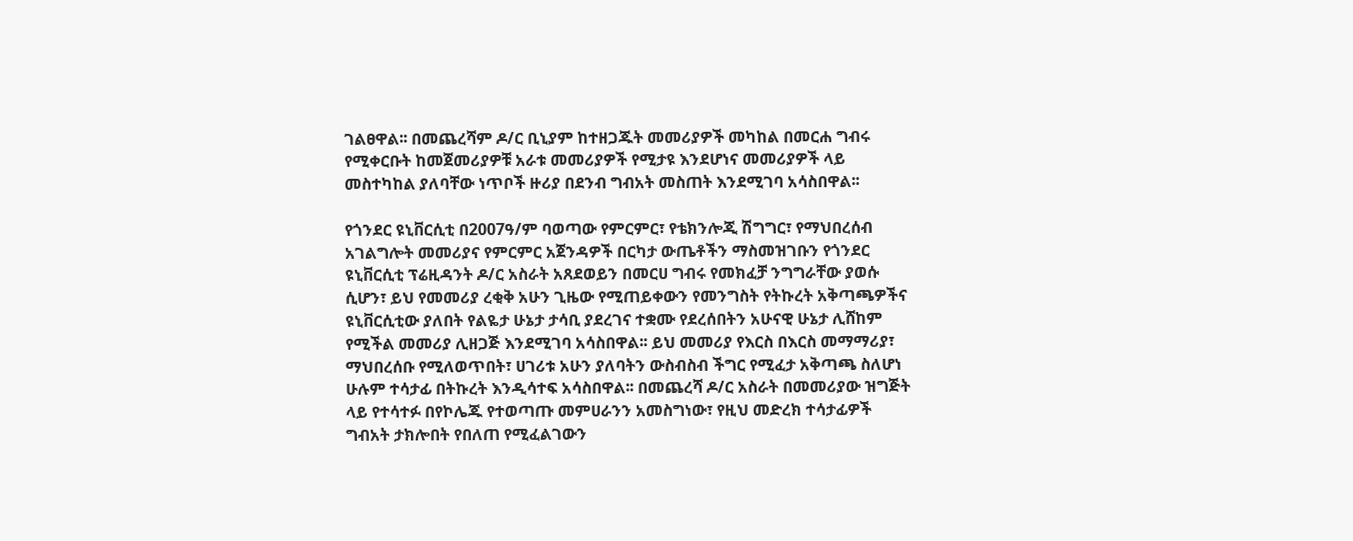ገልፀዋል፡፡ በመጨረሻም ዶ/ር ቢኒያም ከተዘጋጁት መመሪያዎች መካከል በመርሐ ግብሩ የሚቀርቡት ከመጀመሪያዎቹ አራቱ መመሪያዎች የሚታዩ እንደሆነና መመሪያዎች ላይ መስተካከል ያለባቸው ነጥቦች ዙሪያ በደንብ ግብአት መስጠት እንደሚገባ አሳስበዋል፡፡

የጎንደር ዩኒቨርሲቲ በ2007ዓ/ም ባወጣው የምርምር፣ የቴክንሎጂ ሽግግር፣ የማህበረሰብ አገልግሎት መመሪያና የምርምር አጀንዳዎች በርካታ ውጤቶችን ማስመዝገቡን የጎንደር ዩኒቨርሲቲ ፕሬዚዳንት ዶ/ር አስራት አጸደወይን በመርሀ ግብሩ የመክፈቻ ንግግራቸው ያወሱ ሲሆን፣ ይህ የመመሪያ ረቂቅ አሁን ጊዜው የሚጠይቀውን የመንግስት የትኩረት አቅጣጫዎችና ዩኒቨርሲቲው ያለበት የልዬታ ሁኔታ ታሳቢ ያደረገና ተቋሙ የደረሰበትን አሁናዊ ሁኔታ ሊሸከም የሚችል መመሪያ ሊዘጋጅ እንደሚገባ አሳስበዋል፡፡ ይህ መመሪያ የእርስ በእርስ መማማሪያ፣ ማህበረሰቡ የሚለወጥበት፣ ሀገሪቱ አሁን ያለባትን ውስብስብ ችግር የሚፈታ አቅጣጫ ስለሆነ ሁሉም ተሳታፊ በትኩረት እንዲሳተፍ አሳስበዋል፡፡ በመጨረሻ ዶ/ር አስራት በመመሪያው ዝግጅት ላይ የተሳተፉ በየኮሌጁ የተወጣጡ መምሀራንን አመስግነው፣ የዚህ መድረክ ተሳታፊዎች ግብአት ታክሎበት የበለጠ የሚፈልገውን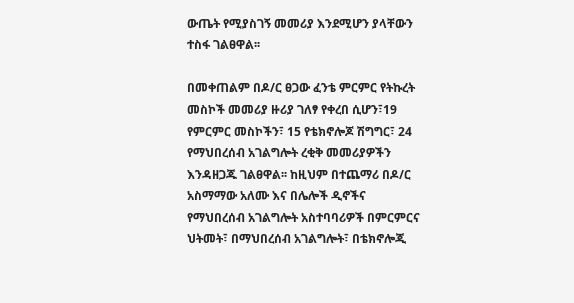ውጤት የሚያስገኝ መመሪያ እንደሚሆን ያላቸውን ተስፋ ገልፀዋል፡፡

በመቀጠልም በዶ/ር ፀጋው ፈንቴ ምርምር የትኩረት መስኮች መመሪያ ዙሪያ ገለፃ የቀረበ ሲሆን፣19 የምርምር መስኮችን፣ 15 የቴክኖሎጆ ሽግግር፣ 24 የማህበረሰብ አገልግሎት ረቂቅ መመሪያዎችን እንዳዘጋጁ ገልፀዋል፡፡ ከዚህም በተጨማሪ በዶ/ር አስማማው አለሙ እና በሌሎች ዲኖችና የማህበረሰብ አገልግሎት አስተባባሪዎች በምርምርና ህትመት፣ በማህበረሰብ አገልግሎት፣ በቴክኖሎጂ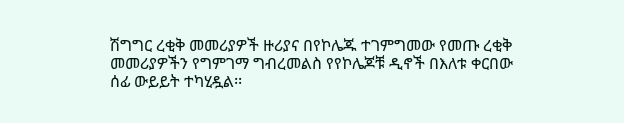ሽግግር ረቂቅ መመሪያዎች ዙሪያና በየኮሌጁ ተገምግመው የመጡ ረቂቅ መመሪያዎችን የግምገማ ግብረመልስ የየኮሌጆቹ ዲኖች በእለቱ ቀርበው ሰፊ ውይይት ተካሂዷል፡፡